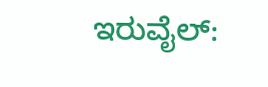ಇರುವೈಲ್: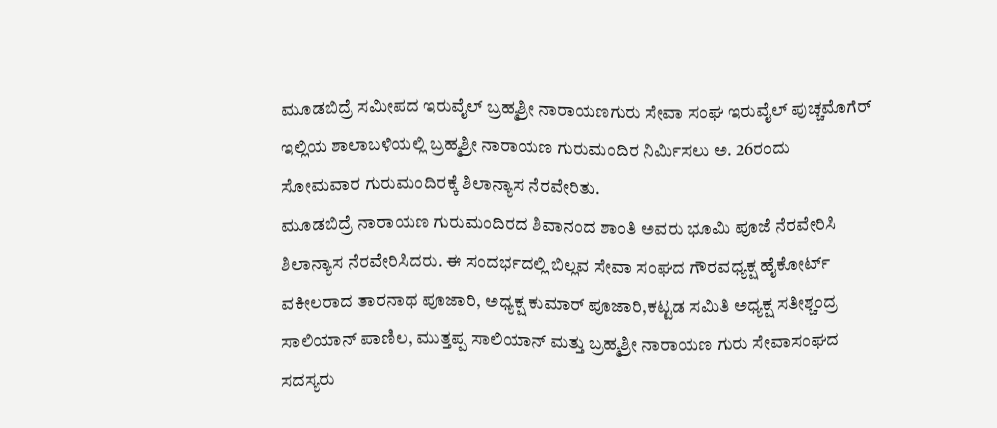ಮೂಡಬಿದ್ರೆ ಸಮೀಪದ ಇರುವೈಲ್ ಬ್ರಹ್ಮಶ್ರೀ ನಾರಾಯಣಗುರು ಸೇವಾ ಸಂಘ ಇರುವೈಲ್ ಪುಚ್ಚಮೊಗೆರ್ ಇಲ್ಲಿಯ ಶಾಲಾಬಳಿಯಲ್ಲಿ ಬ್ರಹ್ಮಶ್ರೀ ನಾರಾಯಣ ಗುರುಮಂದಿರ ನಿರ್ಮಿಸಲು ಅ. 26ರಂದು ಸೋಮವಾರ ಗುರುಮಂದಿರಕ್ಕೆ ಶಿಲಾನ್ಯಾಸ ನೆರವೇರಿತು.
ಮೂಡಬಿದ್ರೆ ನಾರಾಯಣ ಗುರುಮಂದಿರದ ಶಿವಾನಂದ ಶಾಂತಿ ಅವರು ಭೂಮಿ ಪೂಜೆ ನೆರವೇರಿಸಿ ಶಿಲಾನ್ಯಾಸ ನೆರವೇರಿಸಿದರು. ಈ ಸಂದರ್ಭದಲ್ಲಿ ಬಿಲ್ಲವ ಸೇವಾ ಸಂಘದ ಗೌರವಧ್ಯಕ್ಷ ಹೈಕೋರ್ಟ್ ವಕೀಲರಾದ ತಾರನಾಥ ಪೂಜಾರಿ, ಅಧ್ಯಕ್ಷ ಕುಮಾರ್ ಪೂಜಾರಿ,ಕಟ್ಟಡ ಸಮಿತಿ ಅಧ್ಯಕ್ಷ ಸತೀಶ್ಚಂದ್ರ ಸಾಲಿಯಾನ್ ಪಾಣಿಲ, ಮುತ್ತಪ್ಪ ಸಾಲಿಯಾನ್ ಮತ್ತು ಬ್ರಹ್ಮಶ್ರೀ ನಾರಾಯಣ ಗುರು ಸೇವಾಸಂಘದ ಸದಸ್ಯರು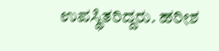ಉಪಸ್ಥಿತರಿದ್ದರು. ಹರೀಶ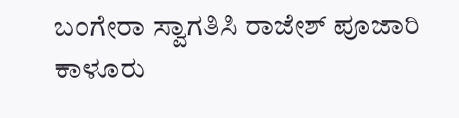ಬಂಗೇರಾ ಸ್ವಾಗತಿಸಿ ರಾಜೇಶ್ ಪೂಜಾರಿ ಕಾಳೂರು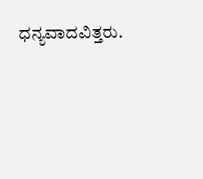ಧನ್ಯವಾದವಿತ್ತರು.